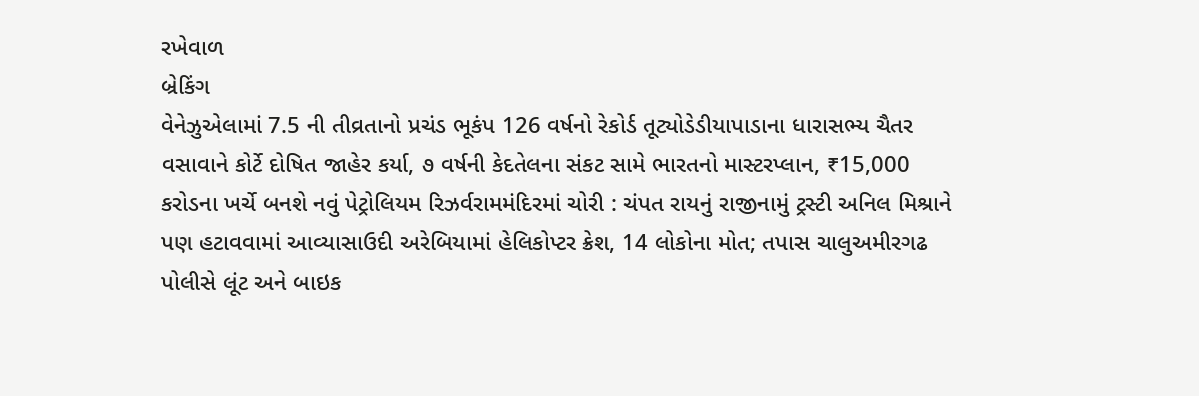રખેવાળ
બ્રેકિંગ
વેનેઝુએલામાં 7.5 ની તીવ્રતાનો પ્રચંડ ભૂકંપ 126 વર્ષનો રેકોર્ડ તૂટ્યોડેડીયાપાડાના ધારાસભ્ય ચૈતર વસાવાને કોર્ટે દોષિત જાહેર કર્યા, ૭ વર્ષની કેદતેલના સંકટ સામે ભારતનો માસ્ટરપ્લાન, ₹15,000 કરોડના ખર્ચે બનશે નવું પેટ્રોલિયમ રિઝર્વરામમંદિરમાં ચોરી : ચંપત રાયનું રાજીનામું ટ્રસ્ટી અનિલ મિશ્રાને પણ હટાવવામાં આવ્યાસાઉદી અરેબિયામાં હેલિકોપ્ટર ક્રેશ, 14 લોકોના મોત; તપાસ ચાલુઅમીરગઢ પોલીસે લૂંટ અને બાઇક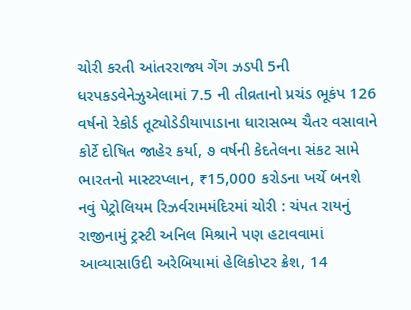ચોરી કરતી આંતરરાજ્ય ગેંગ ઝડપી 5ની ધરપકડવેનેઝુએલામાં 7.5 ની તીવ્રતાનો પ્રચંડ ભૂકંપ 126 વર્ષનો રેકોર્ડ તૂટ્યોડેડીયાપાડાના ધારાસભ્ય ચૈતર વસાવાને કોર્ટે દોષિત જાહેર કર્યા, ૭ વર્ષની કેદતેલના સંકટ સામે ભારતનો માસ્ટરપ્લાન, ₹15,000 કરોડના ખર્ચે બનશે નવું પેટ્રોલિયમ રિઝર્વરામમંદિરમાં ચોરી : ચંપત રાયનું રાજીનામું ટ્રસ્ટી અનિલ મિશ્રાને પણ હટાવવામાં આવ્યાસાઉદી અરેબિયામાં હેલિકોપ્ટર ક્રેશ, 14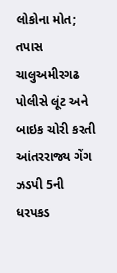લોકોના મોત; તપાસ ચાલુઅમીરગઢ પોલીસે લૂંટ અને બાઇક ચોરી કરતી આંતરરાજ્ય ગેંગ ઝડપી 5ની ધરપકડ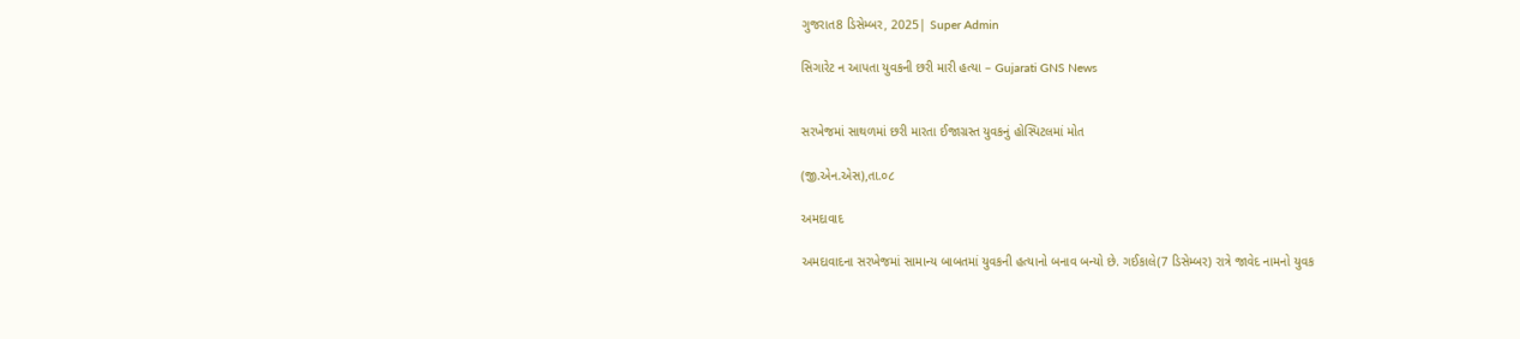ગુજરાત8 ડિસેમ્બર, 2025| Super Admin

સિગારેટ ન આપતા યુવકની છરી મારી હત્યા – Gujarati GNS News


સરખેજમાં સાથળમાં છરી મારતા ઈજાગ્રસ્ત યુવકનું હોસ્પિટલમાં મોત

(જી.એન.એસ),તા.૦૮

અમદાવાદ

અમદાવાદના સરખેજમાં સામાન્ય બાબતમાં યુવકની હત્યાનો બનાવ બન્યો છે. ગઈકાલે(7 ડિસેમ્બર) રાત્રે જાવેદ નામનો યુવક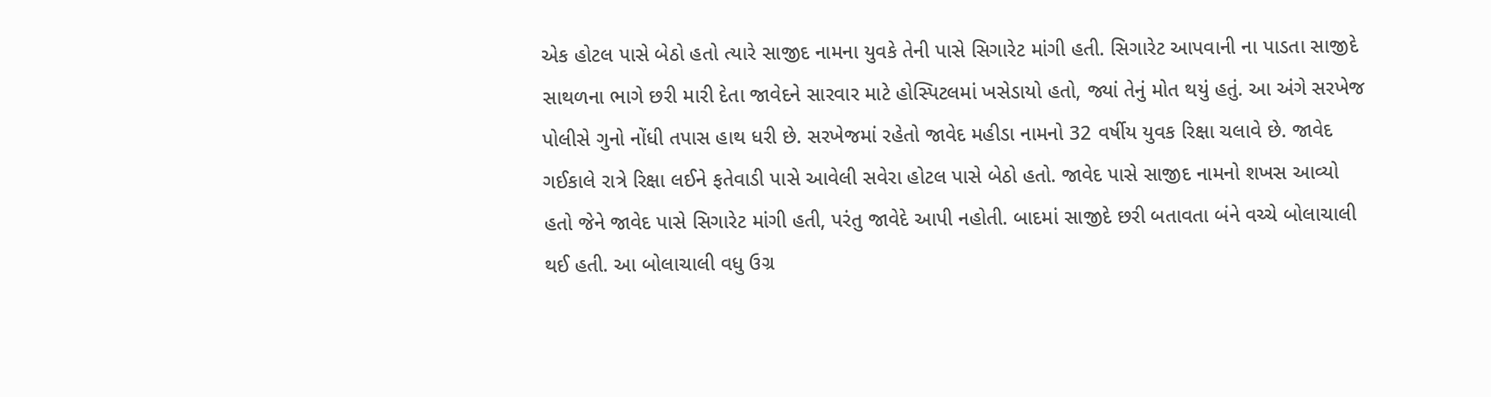એક હોટલ પાસે બેઠો હતો ત્યારે સાજીદ નામના યુવકે તેની પાસે સિગારેટ માંગી હતી. સિગારેટ આપવાની ના પાડતા સાજીદે સાથળના ભાગે છરી મારી દેતા જાવેદને સારવાર માટે હોસ્પિટલમાં ખસેડાયો હતો, જ્યાં તેનું મોત થયું હતું. આ અંગે સરખેજ પોલીસે ગુનો નોંધી તપાસ હાથ ધરી છે. સરખેજમાં રહેતો જાવેદ મહીડા નામનો 32 વર્ષીય યુવક રિક્ષા ચલાવે છે. જાવેદ ગઈકાલે રાત્રે રિક્ષા લઈને ફતેવાડી પાસે આવેલી સવેરા હોટલ પાસે બેઠો હતો. જાવેદ પાસે સાજીદ નામનો શખસ આવ્યો હતો જેને જાવેદ પાસે સિગારેટ માંગી હતી, પરંતુ જાવેદે આપી નહોતી. બાદમાં સાજીદે છરી બતાવતા બંને વચ્ચે બોલાચાલી થઈ હતી. આ બોલાચાલી વધુ ઉગ્ર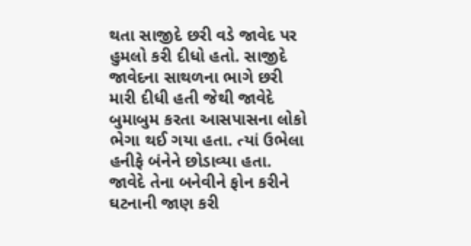થતા સાજીદે છરી વડે જાવેદ પર હુમલો કરી દીધો હતો. સાજીદે જાવેદના સાથળના ભાગે છરી મારી દીધી હતી જેથી જાવેદે બુમાબુમ કરતા આસપાસના લોકો ભેગા થઈ ગયા હતા. ત્યાં ઉભેલા હનીફે બંનેને છોડાવ્યા હતા. જાવેદે તેના બનેવીને ફોન કરીને ઘટનાની જાણ કરી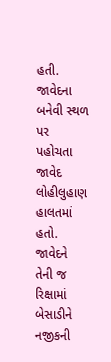હતી. જાવેદના બનેવી સ્થળ પર પહોચતા જાવેદ લોહીલુહાણ હાલતમાં હતો. જાવેદને તેની જ રિક્ષામાં બેસાડીને નજીકની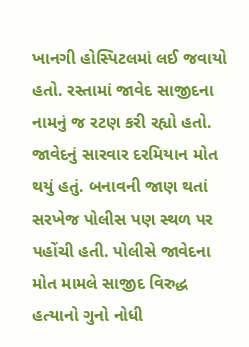ખાનગી હોસ્પિટલમાં લઈ જવાયો હતો. રસ્તામાં જાવેદ સાજીદના નામનું જ રટણ કરી રહ્યો હતો. જાવેદનું સારવાર દરમિયાન મોત થયું હતું. બનાવની જાણ થતાં સરખેજ પોલીસ પણ સ્થળ પર પહોંચી હતી. પોલીસે જાવેદના મોત મામલે સાજીદ વિરુદ્ધ હત્યાનો ગુનો નોધી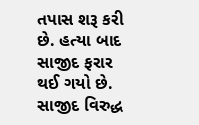તપાસ શરૂ કરી છે. હત્યા બાદ સાજીદ ફરાર થઈ ગયો છે. સાજીદ વિરુદ્ધ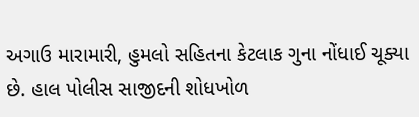અગાઉ મારામારી, હુમલો સહિતના કેટલાક ગુના નોંધાઈ ચૂક્યા છે. હાલ પોલીસ સાજીદની શોધખોળ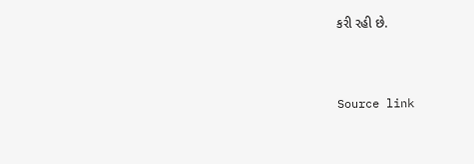કરી રહી છે.



Source link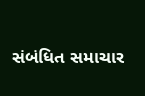સંબંધિત સમાચાર